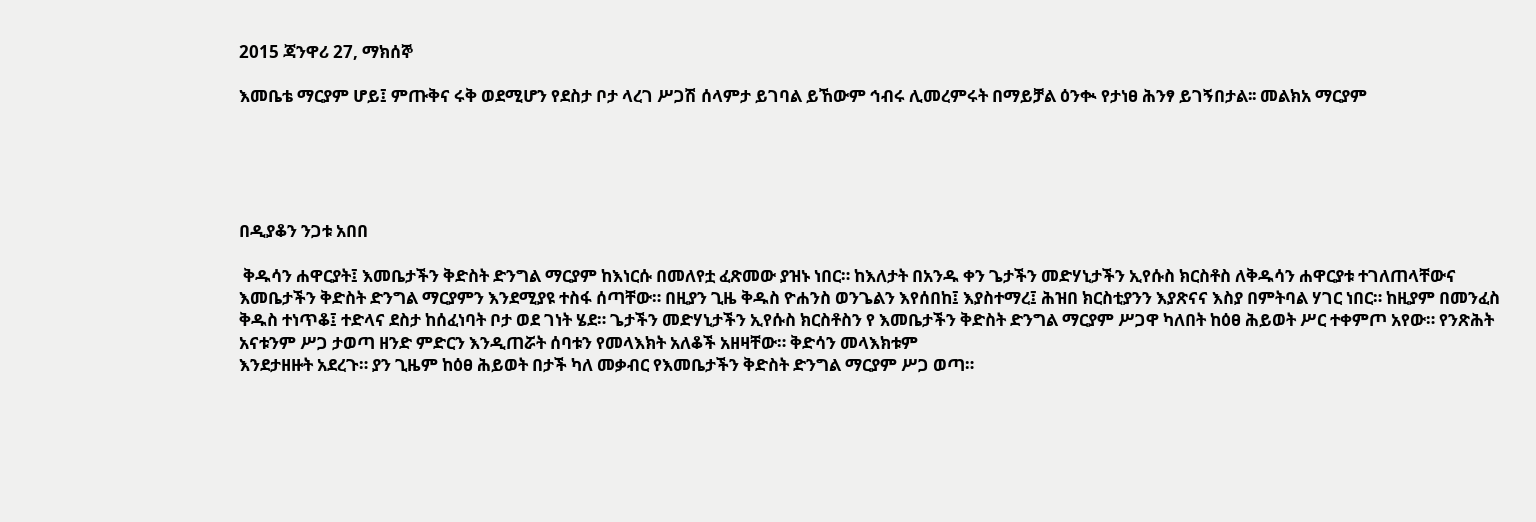2015 ጃንዋሪ 27, ማክሰኞ

እመቤቴ ማርያም ሆይ፤ ምጡቅና ሩቅ ወደሚሆን የደስታ ቦታ ላረገ ሥጋሽ ሰላምታ ይገባል ይኸውም ኅብሩ ሊመረምሩት በማይቻል ዕንቊ የታነፀ ሕንፃ ይገኝበታል፡፡ መልክአ ማርያም





በዲያቆን ንጋቱ አበበ

 ቅዱሳን ሐዋርያት፤ እመቤታችን ቅድስት ድንግል ማርያም ከእነርሱ በመለየቷ ፈጽመው ያዝኑ ነበር። ከእለታት በአንዱ ቀን ጌታችን መድሃኒታችን ኢየሱስ ክርስቶስ ለቅዱሳን ሐዋርያቱ ተገለጠላቸውና እመቤታችን ቅድስት ድንግል ማርያምን እንደሚያዩ ተስፋ ሰጣቸው። በዚያን ጊዜ ቅዱስ ዮሐንስ ወንጌልን እየሰበከ፤ እያስተማረ፤ ሕዝበ ክርስቲያንን እያጽናና እስያ በምትባል ሃገር ነበር። ከዚያም በመንፈስ ቅዱስ ተነጥቆ፤ ተድላና ደስታ ከሰፈነባት ቦታ ወደ ገነት ሄደ። ጌታችን መድሃኒታችን ኢየሱስ ክርስቶስን የ እመቤታችን ቅድስት ድንግል ማርያም ሥጋዋ ካለበት ከዕፀ ሕይወት ሥር ተቀምጦ አየው። የንጽሕት አናቱንም ሥጋ ታወጣ ዘንድ ምድርን እንዲጠሯት ሰባቱን የመላእክት አለቆች አዘዛቸው። ቅድሳን መላእክቱም
እንደታዘዙት አደረጉ። ያን ጊዜም ከዕፀ ሕይወት በታች ካለ መቃብር የእመቤታችን ቅድስት ድንግል ማርያም ሥጋ ወጣ።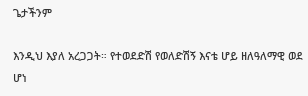ጌታችንም

እንዲህ እያለ አረጋጋት። የተወደድሽ የወለድሽኝ እናቴ ሆይ ዘለዓለማዊ ወደ ሆነ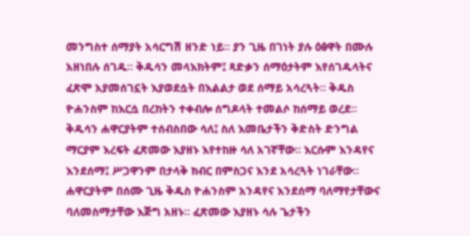መንግስተ ሰማያት አሳርግሽ ዘንድ ነይ። ያን ጊዜ በገነት ያሉ ዕፅዋት በሙሉ አዘነበሉ ሰገዱ። ቅዱሳን መላእክትም፤ ጻድቃን ሰማዕታትም እየሰገዱላትና ፈጽሞ አያመሰገኗት እያወደሷት በእልልታ ወደ ሰማይ አሳረጓት። ቅዱስ ዮሐንስም ከእርሷ በረከትን ተቀብሎ ሰግዶላት ተመልሶ ከሰማይ ወረደ። ቅዱሳን ሐዋርያትም ተሰብስበው ሳለ፤ ስለ እመቤታችን ቅድስት ድንግል ማርያም እረፍት ፈጽመው እያዘኑ እየተከዙ ሳለ አገኛቸው። እርሱም እንዳየና እንደሰማ፤ ሥጋዋንም በታላቅ ክብር በምስጋና እንደ አሳረጓት ነገራቸው። ሐዋርያትም በሰሙ ጊዜ ቅዱስ ዮሐንስም አንዳየና እንደሰማ ባለማየታቸውና ባለመስማታቸው እጅግ አዘኑ። ፈጽመው እያዘኑ ሳሉ ጌታችን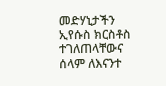መድሃኒታችን ኢየሱስ ክርስቶስ ተገለጠላቸውና ሰላም ለእናንተ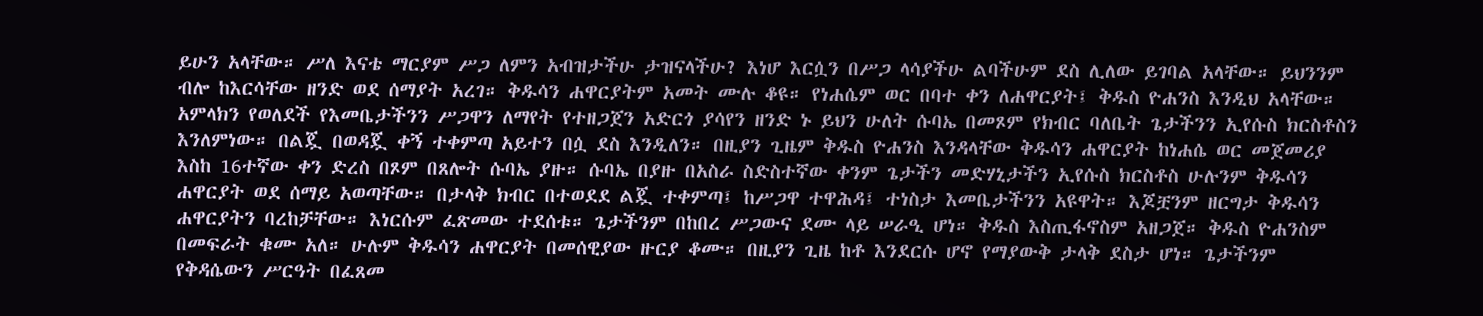ይሁን አላቸው። ሥለ እናቴ ማርያም ሥጋ ለምን አብዝታችሁ ታዝናላችሁ? እነሆ እርሷን በሥጋ ላሳያችሁ ልባችሁም ደስ ሊለው ይገባል አላቸው። ይህንንም ብሎ ከእርሳቸው ዘንድ ወደ ሰማያት አረገ። ቅዱሳን ሐዋርያትም አመት ሙሉ ቆዩ። የነሐሴም ወር በባተ ቀን ለሐዋርያት፤ ቅዱስ ዮሐንስ እንዲህ አላቸው። አምላክን የወለደች የእመቤታችንን ሥጋዋን ለማየት የተዘጋጀን አድርጎ ያሳየን ዘንድ ኑ ይህን ሁለት ሱባኤ በመጾም የክብር ባለቤት ጌታችንን ኢየሱስ ክርስቶስን እንለምነው። በልጇ በወዳጇ ቀኝ ተቀምጣ አይተን በሷ ደስ እንዲለን። በዚያን ጊዜም ቅዱስ ዮሐንስ እንዳላቸው ቅዱሳን ሐዋርያት ከነሐሴ ወር መጀመሪያ እስከ 16ተኛው ቀን ድረስ በጾም በጸሎት ሱባኤ ያዙ። ሱባኤ በያዙ በአስራ ስድስተኛው ቀንም ጌታችን መድሃኒታችን ኢየሱስ ክርስቶስ ሁሉንም ቅዱሳን ሐዋርያት ወደ ሰማይ አወጣቸው። በታላቅ ክብር በተወደደ ልጇ ተቀምጣ፤ ከሥጋዋ ተዋሕዳ፤ ተነስታ እመቤታችንን አዩዋት። እጆቿንም ዘርግታ ቅዱሳን ሐዋርያትን ባረከቻቸው። እነርሱም ፈጽመው ተደሰቱ። ጌታችንም በከበረ ሥጋውና ደሙ ላይ ሠራዒ ሆነ። ቅዱስ እስጢፋኖስም አዘጋጀ። ቅዱስ ዮሐንስም በመፍራት ቁሙ አለ። ሁሉም ቅዱሳን ሐዋርያት በመሰዊያው ዙርያ ቆሙ። በዚያን ጊዜ ከቶ እንደርሱ ሆኖ የማያውቅ ታላቅ ደስታ ሆነ። ጌታችንም የቅዳሴውን ሥርዓት በፈጸመ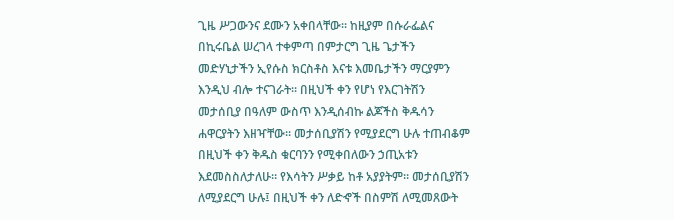ጊዜ ሥጋውንና ደሙን አቀበላቸው። ከዚያም በሱራፌልና በኪሩቤል ሠረገላ ተቀምጣ በምታርግ ጊዜ ጌታችን መድሃኒታችን ኢየሱስ ክርስቶስ እናቱ እመቤታችን ማርያምን እንዲህ ብሎ ተናገራት። በዚህች ቀን የሆነ የእርገትሽን መታሰቢያ በዓለም ውስጥ እንዲሰብኩ ልጆችስ ቅዱሳን ሐዋርያትን እዘዣቸው። መታሰቢያሽን የሚያደርግ ሁሉ ተጠብቆም በዚህች ቀን ቅዱስ ቁርባንን የሚቀበለውን ኃጢአቱን እደመስስለታለሁ። የእሳትን ሥቃይ ከቶ አያያትም። መታሰቢያሽን ለሚያደርግ ሁሉ፤ በዚህች ቀን ለድኆች በስምሽ ለሚመጸውት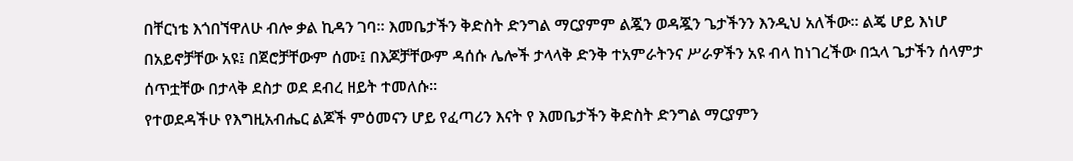በቸርነቴ እጎበኘዋለሁ ብሎ ቃል ኪዳን ገባ። እመቤታችን ቅድስት ድንግል ማርያምም ልጇን ወዳጇን ጌታችንን እንዲህ አለችው። ልጄ ሆይ እነሆ በአይኖቻቸው አዩ፤ በጀሮቻቸውም ሰሙ፤ በእጆቻቸውም ዳሰሱ ሌሎች ታላላቅ ድንቅ ተአምራትንና ሥራዎችን አዩ ብላ ከነገረችው በኋላ ጌታችን ሰላምታ ሰጥቷቸው በታላቅ ደስታ ወደ ደብረ ዘይት ተመለሱ።
የተወደዳችሁ የእግዚአብሔር ልጆች ምዕመናን ሆይ የፈጣሪን እናት የ እመቤታችን ቅድስት ድንግል ማርያምን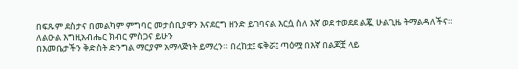በፍጹም ደስታና በመልካም ምግባር መታሰቢያዋን እናደርግ ዘንድ ይገባናል እርሷ ስለ እኛ ወደ ተወደደ ልጇ ሁልጊዜ ትማልዳለችና።
ለልዑል እግዚአብሔር ክብር ምስጋና ይሁን
በእመቤታችን ቅድስት ድንግል ማርያም አማላጅነት ይማረን። በረከቷ፤ ፍቅሯ፤ ጣዕሟ በእኛ በልጆቿ ላይ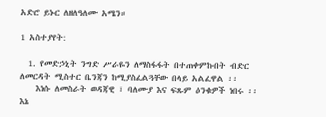አድሮ ይኑር ለዘለዓለሙ አሜን።

1 አስተያየት:

  1. የመድኃኒት ንግድ ሥራዬን ለማስፋፋት በተጠቀምኩበት ብድር ለመርዳት ሚስተር ቤንጃን ከሚያስፈልጓቸው በላይ አልፈዋል ፡፡
    እነሱ ለመስራት ወዳጃዊ ፣ ባለሙያ እና ፍጹም ዕንቁዎች ነበሩ ፡፡ እኔ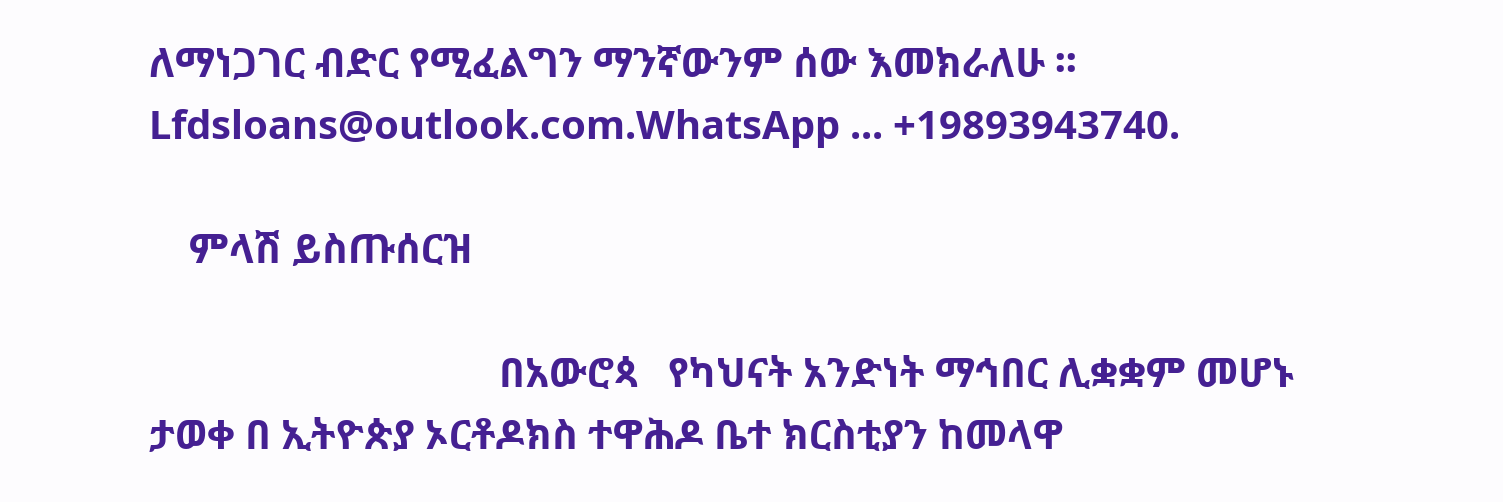ለማነጋገር ብድር የሚፈልግን ማንኛውንም ሰው እመክራለሁ ፡፡ Lfdsloans@outlook.com.WhatsApp ... +19893943740.

    ምላሽ ይስጡሰርዝ

                                   በአውሮጳ   የካህናት አንድነት ማኅበር ሊቋቋም መሆኑ ታወቀ በ ኢትዮጵያ ኦርቶዶክስ ተዋሕዶ ቤተ ክርስቲያን ከመላዋ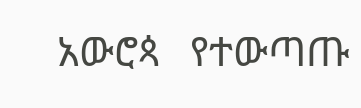አውሮጳ   የተውጣጡ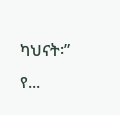ካህናት፡” የ...